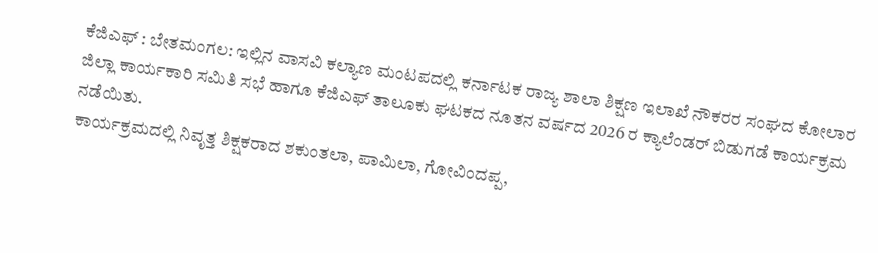ಕೆಜಿಎಫ್ : ಬೇತಮಂಗಲ: ಇಲ್ಲಿನ ವಾಸವಿ ಕಲ್ಯಾಣ ಮಂಟಪದಲ್ಲಿ ಕರ್ನಾಟಕ ರಾಜ್ಯ ಶಾಲಾ ಶಿಕ್ಷಣ ಇಲಾಖೆ ನೌಕರರ ಸಂಘದ ಕೋಲಾರ ಜಿಲ್ಲಾ ಕಾರ್ಯಕಾರಿ ಸಮಿತಿ ಸಭೆ ಹಾಗೂ ಕೆಜಿಎಫ್ ತಾಲೂಕು ಘಟಕದ ನೂತನ ವರ್ಷದ 2026 ರ ಕ್ಯಾಲೆಂಡರ್ ಬಿಡುಗಡೆ ಕಾರ್ಯಕ್ರಮ ನಡೆಯಿತು.
ಕಾರ್ಯಕ್ರಮದಲ್ಲಿ ನಿವೃತ್ತ ಶಿಕ್ಷಕರಾದ ಶಕುಂತಲಾ, ಪಾಮಿಲಾ, ಗೋವಿಂದಪ್ಪ,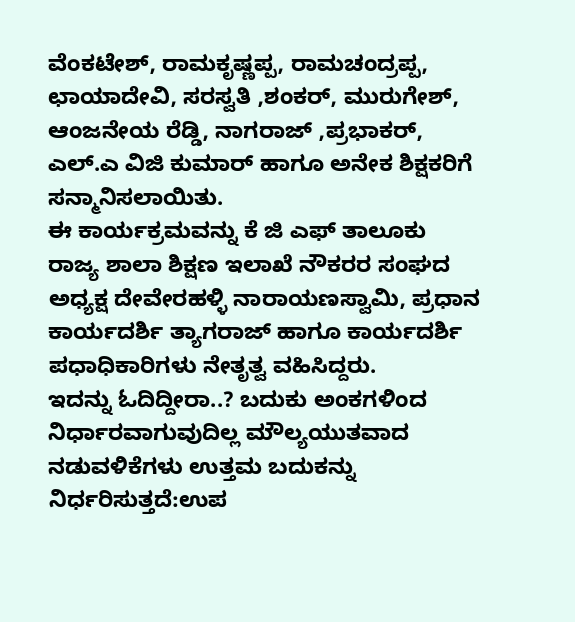ವೆಂಕಟೇಶ್, ರಾಮಕೃಷ್ಣಪ್ಪ, ರಾಮಚಂದ್ರಪ್ಪ, ಛಾಯಾದೇವಿ, ಸರಸ್ವತಿ ,ಶಂಕರ್, ಮುರುಗೇಶ್, ಆಂಜನೇಯ ರೆಡ್ಡಿ, ನಾಗರಾಜ್ ,ಪ್ರಭಾಕರ್, ಎಲ್.ಎ ವಿಜಿ ಕುಮಾರ್ ಹಾಗೂ ಅನೇಕ ಶಿಕ್ಷಕರಿಗೆ ಸನ್ಮಾನಿಸಲಾಯಿತು.
ಈ ಕಾರ್ಯಕ್ರಮವನ್ನು ಕೆ ಜಿ ಎಫ್ ತಾಲೂಕು ರಾಜ್ಯ ಶಾಲಾ ಶಿಕ್ಷಣ ಇಲಾಖೆ ನೌಕರರ ಸಂಘದ ಅಧ್ಯಕ್ಷ ದೇವೇರಹಳ್ಳಿ ನಾರಾಯಣಸ್ವಾಮಿ, ಪ್ರಧಾನ ಕಾರ್ಯದರ್ಶಿ ತ್ಯಾಗರಾಜ್ ಹಾಗೂ ಕಾರ್ಯದರ್ಶಿ ಪಧಾಧಿಕಾರಿಗಳು ನೇತೃತ್ವ ವಹಿಸಿದ್ದರು.
ಇದನ್ನು ಓದಿದ್ದೀರಾ..? ಬದುಕು ಅಂಕಗಳಿಂದ ನಿರ್ಧಾರವಾಗುವುದಿಲ್ಲ ಮೌಲ್ಯಯುತವಾದ ನಡುವಳಿಕೆಗಳು ಉತ್ತಮ ಬದುಕನ್ನು ನಿರ್ಧರಿಸುತ್ತದೆ:ಉಪ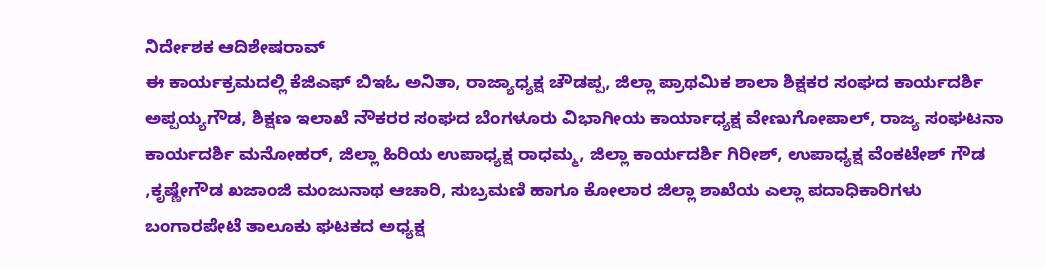ನಿರ್ದೇಶಕ ಆದಿಶೇಷರಾವ್
ಈ ಕಾರ್ಯಕ್ರಮದಲ್ಲಿ ಕೆಜಿಎಫ್ ಬಿಇಓ ಅನಿತಾ, ರಾಜ್ಯಾಧ್ಯಕ್ಷ ಚೌಡಪ್ಪ, ಜಿಲ್ಲಾ ಪ್ರಾಥಮಿಕ ಶಾಲಾ ಶಿಕ್ಷಕರ ಸಂಘದ ಕಾರ್ಯದರ್ಶಿ ಅಪ್ಪಯ್ಯಗೌಡ, ಶಿಕ್ಷಣ ಇಲಾಖೆ ನೌಕರರ ಸಂಘದ ಬೆಂಗಳೂರು ವಿಭಾಗೀಯ ಕಾರ್ಯಾಧ್ಯಕ್ಷ ವೇಣುಗೋಪಾಲ್, ರಾಜ್ಯ ಸಂಘಟನಾ ಕಾರ್ಯದರ್ಶಿ ಮನೋಹರ್, ಜಿಲ್ಲಾ ಹಿರಿಯ ಉಪಾಧ್ಯಕ್ಷ ರಾಧಮ್ಮ, ಜಿಲ್ಲಾ ಕಾರ್ಯದರ್ಶಿ ಗಿರೀಶ್, ಉಪಾಧ್ಯಕ್ಷ ವೆಂಕಟೇಶ್ ಗೌಡ ,ಕೃಷ್ಣೇಗೌಡ ಖಜಾಂಜಿ ಮಂಜುನಾಥ ಆಚಾರಿ, ಸುಬ್ರಮಣಿ ಹಾಗೂ ಕೋಲಾರ ಜಿಲ್ಲಾ ಶಾಖೆಯ ಎಲ್ಲಾ ಪದಾಧಿಕಾರಿಗಳು ಬಂಗಾರಪೇಟೆ ತಾಲೂಕು ಘಟಕದ ಅಧ್ಯಕ್ಷ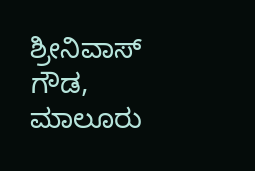ಶ್ರೀನಿವಾಸ್ ಗೌಡ, ಮಾಲೂರು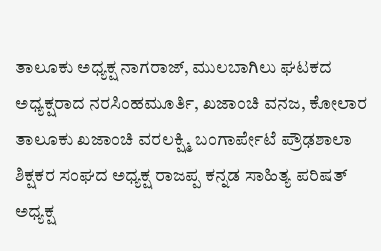ತಾಲೂಕು ಅಧ್ಯಕ್ಷ ನಾಗರಾಜ್, ಮುಲಬಾಗಿಲು ಘಟಕದ ಅಧ್ಯಕ್ಷರಾದ ನರಸಿಂಹಮೂರ್ತಿ, ಖಜಾಂಚಿ ವನಜ, ಕೋಲಾರ ತಾಲೂಕು ಖಜಾಂಚಿ ವರಲಕ್ಷ್ಮಿ ಬಂಗಾರ್ಪೇಟೆ ಪ್ರೌಢಶಾಲಾ ಶಿಕ್ಷಕರ ಸಂಘದ ಅಧ್ಯಕ್ಷ ರಾಜಪ್ಪ ಕನ್ನಡ ಸಾಹಿತ್ಯ ಪರಿಷತ್ ಅಧ್ಯಕ್ಷ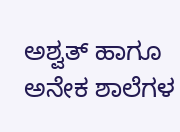ಅಶ್ವತ್ ಹಾಗೂ ಅನೇಕ ಶಾಲೆಗಳ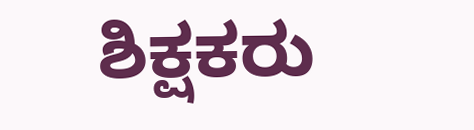ಶಿಕ್ಷಕರು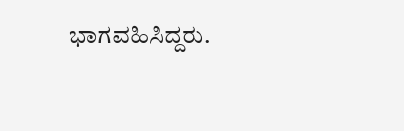ಭಾಗವಹಿಸಿದ್ದರು.